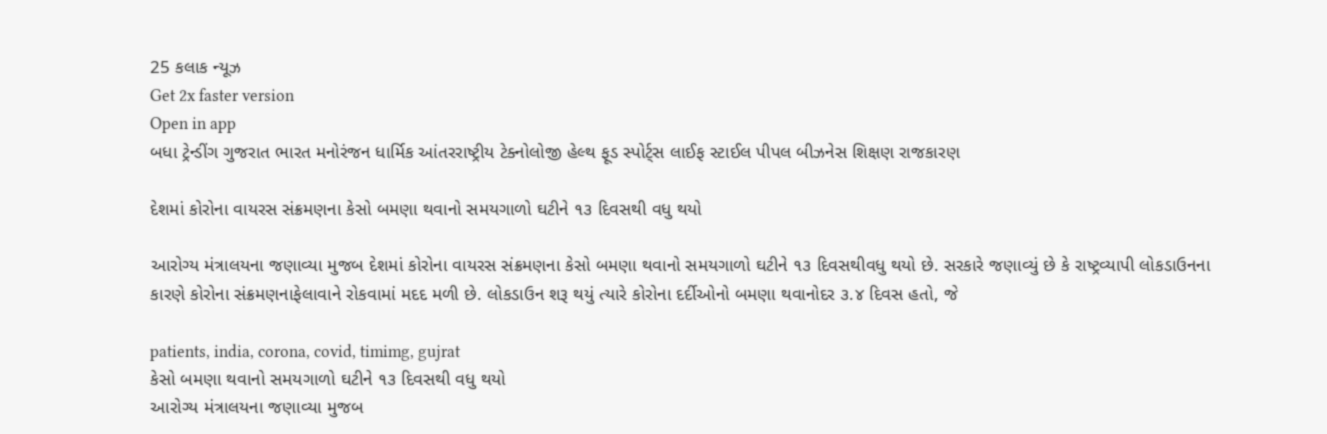25 કલાક ન્યૂઝ
Get 2x faster version
Open in app
બધા ટ્રેન્ડીંગ ગુજરાત ભારત મનોરંજન ધાર્મિક આંતરરાષ્ટ્રીય ટેક્નોલોજી હેલ્થ ફૂડ સ્પોર્ટ્સ લાઈફ સ્ટાઈલ પીપલ બીઝનેસ શિક્ષણ રાજકારણ

દેશમાં કોરોના વાયરસ સંક્રમણના કેસો બમણા થવાનો સમયગાળો ઘટીને ૧૩ દિવસથી વધુ થયો

આરોગ્ય મંત્રાલયના જણાવ્યા મુજબ દેશમાં કોરોના વાયરસ સંક્રમણના કેસો બમણા થવાનો સમયગાળો ઘટીને ૧૩ દિવસથીવધુ થયો છે. સરકારે જણાવ્યું છે કે રાષ્ટ્રવ્યાપી લોકડાઉનના કારણે કોરોના સંક્રમણનાફેલાવાને રોકવામાં મદદ મળી છે. લોકડાઉન શરૂ થયું ત્યારે કોરોના દર્દીઓનો બમણા થવાનોદર ૩.૪ દિવસ હતો, જે

patients, india, corona, covid, timimg, gujrat
કેસો બમણા થવાનો સમયગાળો ઘટીને ૧૩ દિવસથી વધુ થયો
આરોગ્ય મંત્રાલયના જણાવ્યા મુજબ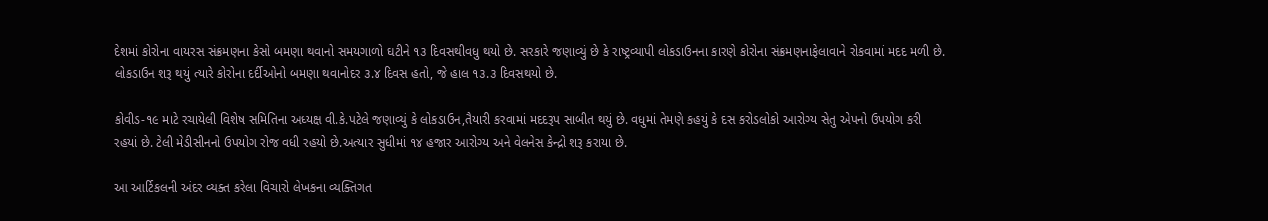દેશમાં કોરોના વાયરસ સંક્રમણના કેસો બમણા થવાનો સમયગાળો ઘટીને ૧૩ દિવસથીવધુ થયો છે. સરકારે જણાવ્યું છે કે રાષ્ટ્રવ્યાપી લોકડાઉનના કારણે કોરોના સંક્રમણનાફેલાવાને રોકવામાં મદદ મળી છે. લોકડાઉન શરૂ થયું ત્યારે કોરોના દર્દીઓનો બમણા થવાનોદર ૩.૪ દિવસ હતો, જે હાલ ૧૩.૩ દિવસથયો છે.

કોવીડ-૧૯ માટે રચાયેલી વિશેષ સમિતિના અધ્યક્ષ વી.કે.પટેલે જણાવ્યું કે લોકડાઉન,તૈયારી કરવામાં મદદરૂપ સાબીત થયું છે. વધુમાં તેમણે કહયું કે દસ કરોડલોકો આરોગ્ય સેતુ એપનો ઉપયોગ કરી રહયાં છે. ટેલી મેડીસીનનો ઉપયોગ રોજ વધી રહયો છે.અત્યાર સુધીમાં ૧૪ હજાર આરોગ્ય અને વેલનેસ કેન્દ્રો શરૂ કરાયા છે.

આ આર્ટિકલની અંદર વ્યક્ત કરેલા વિચારો લેખકના વ્યક્તિગત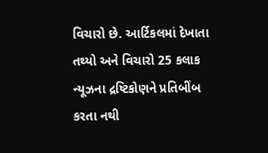વિચારો છે. આર્ટિકલમાં દેખાતા તથ્યો અને વિચારો 25 કલાક ન્યૂઝના દ્રષ્ટિકોણને પ્રતિબીંબ કરતા નથી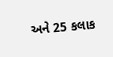અને 25 કલાક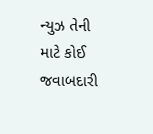ન્યુઝ તેની માટે કોઈ જવાબદારી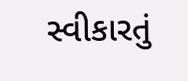સ્વીકારતું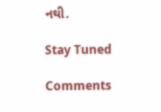નથી.

Stay Tuned

Comments